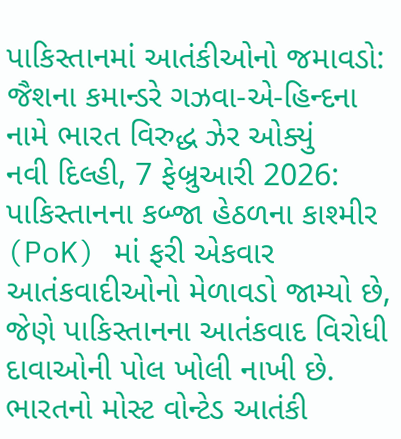પાકિસ્તાનમાં આતંકીઓનો જમાવડો: જૈશના કમાન્ડરે ગઝવા-એ-હિન્દના નામે ભારત વિરુદ્ધ ઝેર ઓક્યું
નવી દિલ્હી, 7 ફેબ્રુઆરી 2026: પાકિસ્તાનના કબ્જા હેઠળના કાશ્મીર (PoK) માં ફરી એકવાર આતંકવાદીઓનો મેળાવડો જામ્યો છે, જેણે પાકિસ્તાનના આતંકવાદ વિરોધી દાવાઓની પોલ ખોલી નાખી છે. ભારતનો મોસ્ટ વોન્ટેડ આતંકી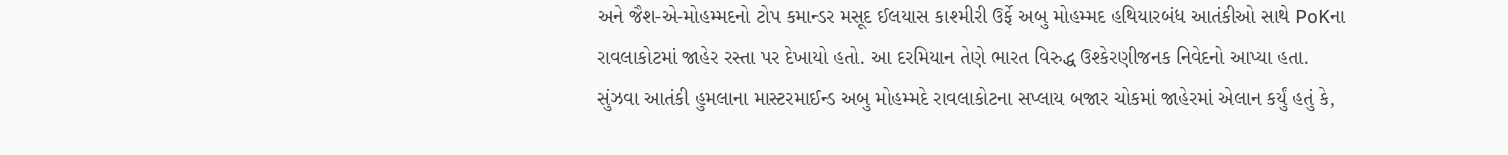અને જૈશ-એ-મોહમ્મદનો ટોપ કમાન્ડર મસૂદ ઈલયાસ કાશ્મીરી ઉર્ફે અબુ મોહમ્મદ હથિયારબંધ આતંકીઓ સાથે PoKના રાવલાકોટમાં જાહેર રસ્તા પર દેખાયો હતો. આ દરમિયાન તેણે ભારત વિરુદ્ધ ઉશ્કેરણીજનક નિવેદનો આપ્યા હતા.
સુંઝવા આતંકી હુમલાના માસ્ટરમાઈન્ડ અબુ મોહમ્મદે રાવલાકોટના સપ્લાય બજાર ચોકમાં જાહેરમાં એલાન કર્યું હતું કે,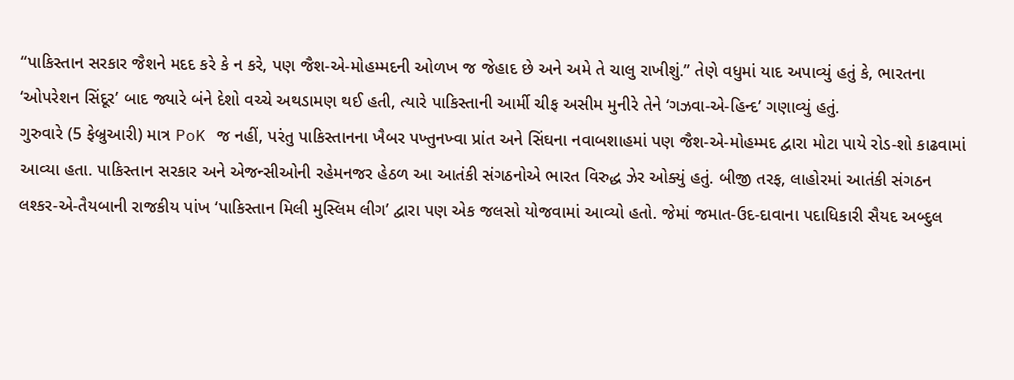“પાકિસ્તાન સરકાર જૈશને મદદ કરે કે ન કરે, પણ જૈશ-એ-મોહમ્મદની ઓળખ જ જેહાદ છે અને અમે તે ચાલુ રાખીશું.” તેણે વધુમાં યાદ અપાવ્યું હતું કે, ભારતના ‘ઓપરેશન સિંદૂર’ બાદ જ્યારે બંને દેશો વચ્ચે અથડામણ થઈ હતી, ત્યારે પાકિસ્તાની આર્મી ચીફ અસીમ મુનીરે તેને ‘ગઝવા-એ-હિન્દ’ ગણાવ્યું હતું.
ગુરુવારે (5 ફેબ્રુઆરી) માત્ર PoK જ નહીં, પરંતુ પાકિસ્તાનના ખૈબર પખ્તુનખ્વા પ્રાંત અને સિંઘના નવાબશાહમાં પણ જૈશ-એ-મોહમ્મદ દ્વારા મોટા પાયે રોડ-શો કાઢવામાં આવ્યા હતા. પાકિસ્તાન સરકાર અને એજન્સીઓની રહેમનજર હેઠળ આ આતંકી સંગઠનોએ ભારત વિરુદ્ધ ઝેર ઓક્યું હતું. બીજી તરફ, લાહોરમાં આતંકી સંગઠન લશ્કર-એ-તૈયબાની રાજકીય પાંખ ‘પાકિસ્તાન મિલી મુસ્લિમ લીગ’ દ્વારા પણ એક જલસો યોજવામાં આવ્યો હતો. જેમાં જમાત-ઉદ-દાવાના પદાધિકારી સૈયદ અબ્દુલ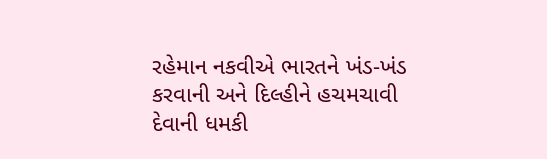રહેમાન નકવીએ ભારતને ખંડ-ખંડ કરવાની અને દિલ્હીને હચમચાવી દેવાની ધમકી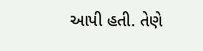આપી હતી. તેણે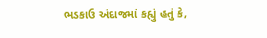ભડકાઉ અંદાજમાં કહ્યું હતું કે,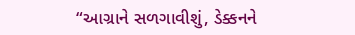“આગ્રાને સળગાવીશું, ડેક્કનને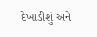દેખાડીશું અને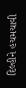દિલ્હીને હચમચાવી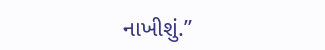નાખીશું.”